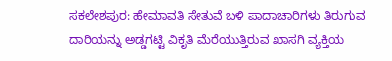ಸಕಲೇಶಪುರ: ಹೇಮಾವತಿ ಸೇತುವೆ ಬಳಿ ಪಾದಾಚಾರಿಗಳು ತಿರುಗುವ ದಾರಿಯನ್ನು ಅಡ್ಡಗಟ್ಟಿ ವಿಕೃತಿ ಮೆರೆಯುತ್ತಿರುವ ಖಾಸಗಿ ವ್ಯಕ್ತಿಯ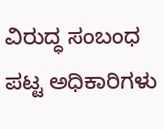ವಿರುದ್ಧ ಸಂಬಂಧ ಪಟ್ಟ ಅಧಿಕಾರಿಗಳು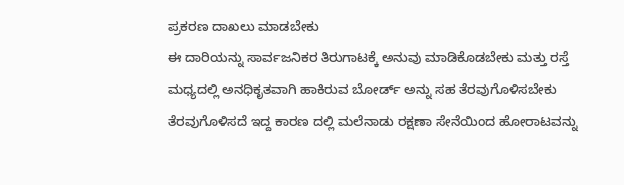ಪ್ರಕರಣ ದಾಖಲು ಮಾಡಬೇಕು
ಈ ದಾರಿಯನ್ನು ಸಾರ್ವಜನಿಕರ ತಿರುಗಾಟಕ್ಕೆ ಅನುವು ಮಾಡಿಕೊಡಬೇಕು ಮತ್ತು ರಸ್ತೆ ಮಧ್ಯದಲ್ಲಿ ಅನಧಿಕೃತವಾಗಿ ಹಾಕಿರುವ ಬೋರ್ಡ್ ಅನ್ನು ಸಹ ತೆರವುಗೊಳಿಸಬೇಕು
ತೆರವುಗೊಳಿಸದೆ ಇದ್ದ ಕಾರಣ ದಲ್ಲಿ ಮಲೆನಾಡು ರಕ್ಷಣಾ ಸೇನೆಯಿಂದ ಹೋರಾಟವನ್ನು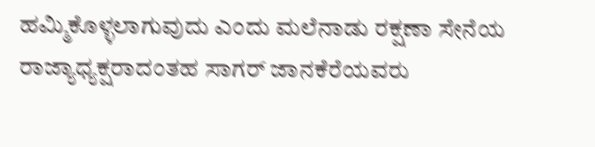ಹಮ್ಮಿಕೊಳ್ಳಲಾಗುವುದು ಎಂದು ಮಲೆನಾಡು ರಕ್ಷಣಾ ಸೇನೆಯ ರಾಜ್ಯಾಧ್ಯಕ್ಷರಾದಂತಹ ಸಾಗರ್ ಜಾನಕೆರೆಯವರು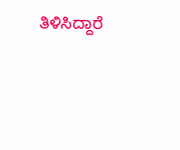ತಿಳಿಸಿದ್ದಾರೆ